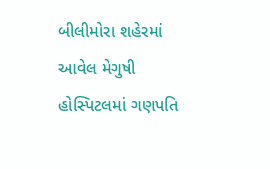બીલીમોરા શહેરમાં આવેલ મેગુષી હોસ્પિટલમાં ગણપતિ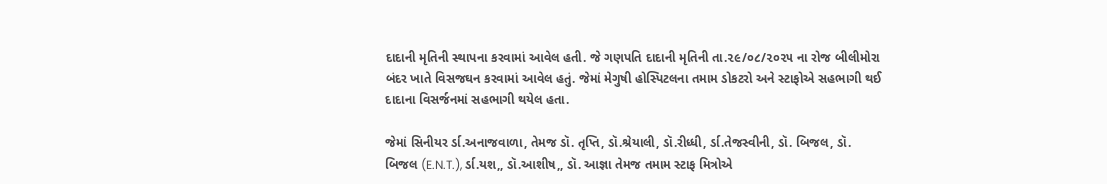દાદાની મૃતિની સ્થાપના કરવામાં આવેલ હતી. જે ગણપતિ દાદાની મૃતિની તા.૨૯/૦૮/૨૦૨૫ ના રોજ બીલીમોરા બંદર ખાતે વિસજઘન કરવામાં આવેલ હતું. જેમાં મેગુષી હોસ્પિટલના તમામ ડોકટરો અને સ્ટાફોએ સહભાગી થઈ દાદાના વિસર્જનમાં સહભાગી થયેલ હતા.

જેમાં સિનીયર ર્ડા.અનાજવાળા, તેમજ ડૉ. તૃપ્તિ, ડૉ.શ્રેયાલી, ડૉ.રીધ્ધી, ર્ડા.તેજસ્વીની, ડૉ. બિજલ, ડૉ. બિજલ (E.N.T.), ર્ડા.યશ,, ડૉ.આશીષ,, ડૉ. આજ્ઞા તેમજ તમામ સ્ટાફ મિત્રોએ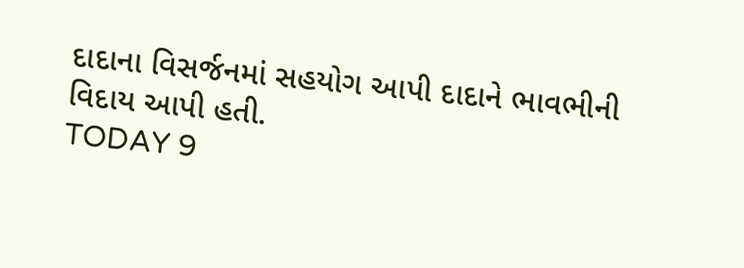દાદાના વિસર્જનમાં સહયોગ આપી દાદાને ભાવભીની વિદાય આપી હતી.
TODAY 9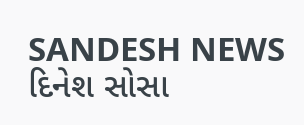SANDESH NEWS
દિનેશ સોસા